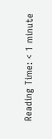Reading Time: < 1 minute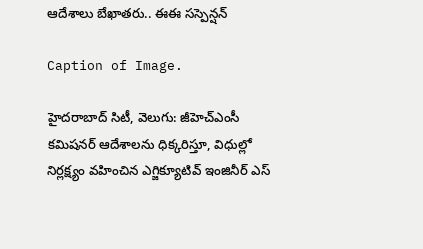ఆదేశాలు బేఖాతరు.. ఈఈ సస్పెన్షన్

Caption of Image.

హైదరాబాద్ సిటీ, వెలుగు: జీహెచ్ఎంసీ కమిషనర్ ఆదేశాలను ధిక్కరిస్తూ, విధుల్లో నిర్లక్ష్యం వహించిన ఎగ్జిక్యూటివ్ ఇంజినీర్ ఎస్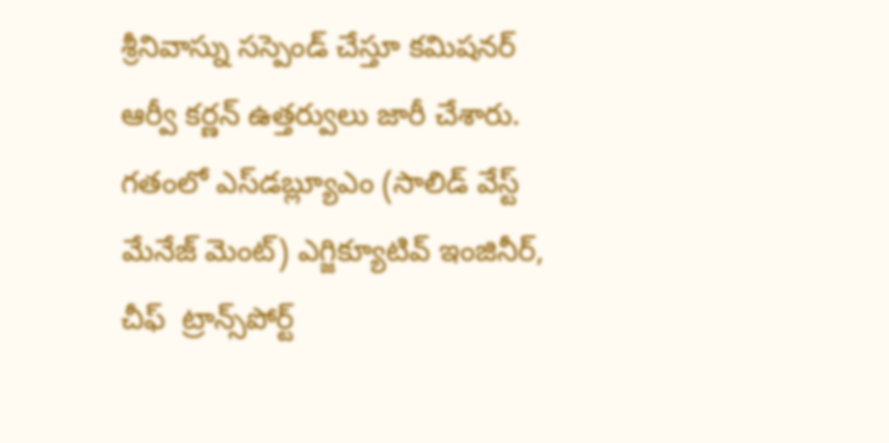శ్రీనివాస్ను సస్పెండ్ చేస్తూ కమిషనర్ ఆర్వీ కర్ణన్ ఉత్తర్వులు జారీ చేశారు.  గతంలో ఎస్‌‌‌‌‌‌‌‌‌‌‌‌‌‌‌‌డబ్ల్యూఎం (సాలిడ్ వేస్ట్ మేనేజ్ మెంట్) ఎగ్జిక్యూటివ్ ఇంజినీర్‌‌‌‌‌‌‌‌‌‌‌‌‌‌‌‌, చీఫ్  ట్రాన్స్‌‌‌‌‌‌‌‌‌‌‌‌‌‌‌‌పోర్ట్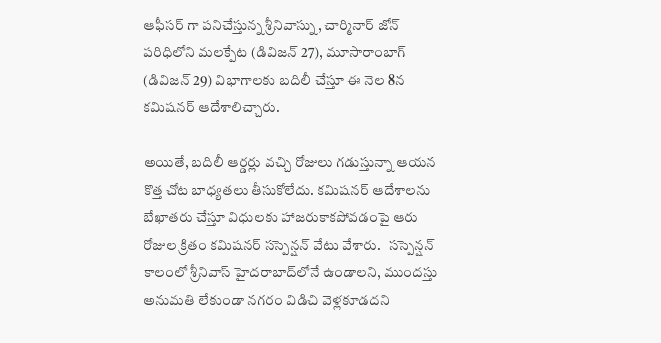ఆఫీసర్ గా పనిచేస్తున్న శ్రీనివాస్ను, చార్మినార్ జోన్ పరిధిలోని మలక్పేట (డివిజన్ 27), మూసారాంబాగ్ (డివిజన్ 29) విభాగాలకు బదిలీ చేస్తూ ఈ నెల 8న  కమిషనర్ ఆదేశాలిచ్చారు.

అయితే, బదిలీ ఆర్డర్లు వచ్చి రోజులు గడుస్తున్నా ఆయన కొత్త చోట బాధ్యతలు తీసుకోలేదు. కమిషనర్ ఆదేశాలను బేఖాతరు చేస్తూ విధులకు హాజరుకాకపోవడంపై ఆరు రోజుల క్రితం కమిషనర్ సస్పెన్షన్ వేటు వేశారు.   సస్పెన్షన్ కాలంలో శ్రీనివాస్ హైదరాబాద్‌‌‌‌‌‌‌‌‌‌‌‌‌‌‌‌లోనే ఉండాలని, ముందస్తు అనుమతి లేకుండా నగరం విడిచి వెళ్లకూడదని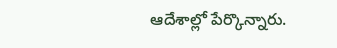ఆదేశాల్లో పేర్కొన్నారు.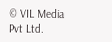© VIL Media Pvt Ltd.